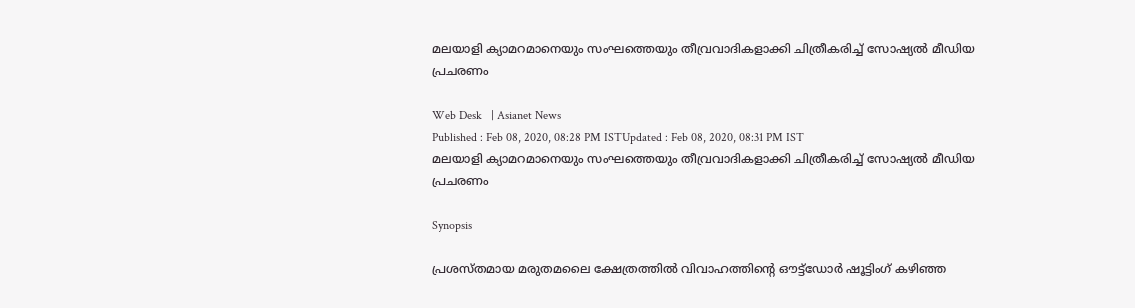മലയാളി ക്യാമറമാനെയും സംഘത്തെയും തീവ്രവാദികളാക്കി ചിത്രീകരിച്ച് സോഷ്യല്‍ മീഡിയ പ്രചരണം

Web Desk   | Asianet News
Published : Feb 08, 2020, 08:28 PM ISTUpdated : Feb 08, 2020, 08:31 PM IST
മലയാളി ക്യാമറമാനെയും സംഘത്തെയും തീവ്രവാദികളാക്കി ചിത്രീകരിച്ച് സോഷ്യല്‍ മീഡിയ പ്രചരണം

Synopsis

പ്രശസ്തമായ മരുതമലൈ ക്ഷേത്രത്തില്‍ വിവാഹത്തിന്‍റെ ഔട്ട്ഡോര്‍ ഷൂട്ടിംഗ് കഴിഞ്ഞ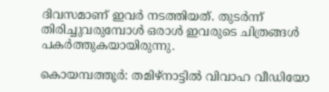ദിവസമാണ് ഇവര്‍ നടത്തിയത്. തുടര്‍ന്ന് തിരിച്ചുവരുമ്പോള്‍ ഒരാള്‍ ഇവരുടെ ചിത്രങ്ങള്‍ പകര്‍ത്തുകയായിരുന്നു.

കൊയമ്പത്തൂര്‍: തമിഴ്നാട്ടില്‍ വിവാഹ വീഡിയോ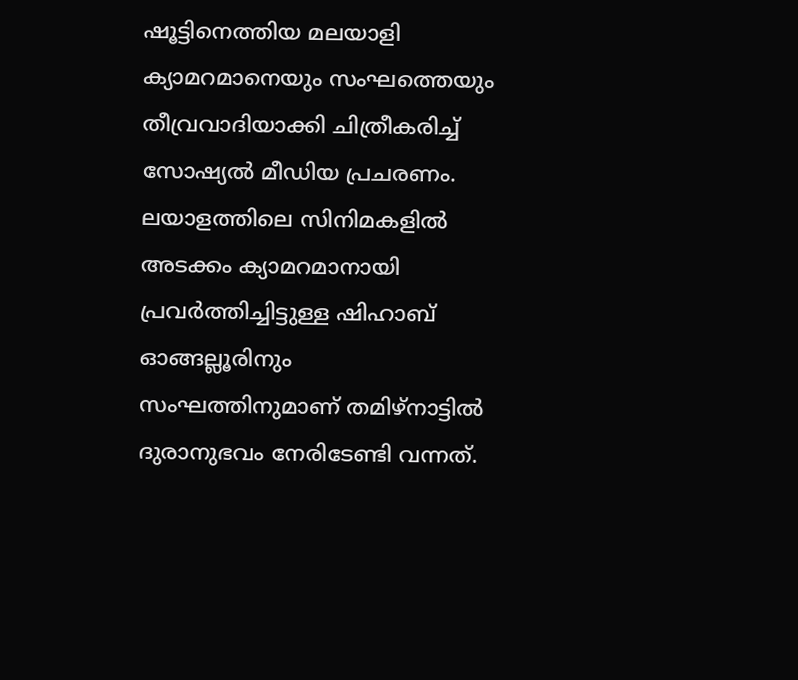ഷൂട്ടിനെത്തിയ മലയാളി ക്യാമറമാനെയും സംഘത്തെയും തീവ്രവാദിയാക്കി ചിത്രീകരിച്ച് സോഷ്യല്‍ മീഡിയ പ്രചരണം.  ലയാളത്തിലെ സിനിമകളില്‍ അടക്കം ക്യാമറമാനായി പ്രവര്‍ത്തിച്ചിട്ടുള്ള ഷിഹാബ് ഓങ്ങല്ലൂരിനും സംഘത്തിനുമാണ് തമിഴ്നാട്ടില്‍ ദുരാനുഭവം നേരിടേണ്ടി വന്നത്.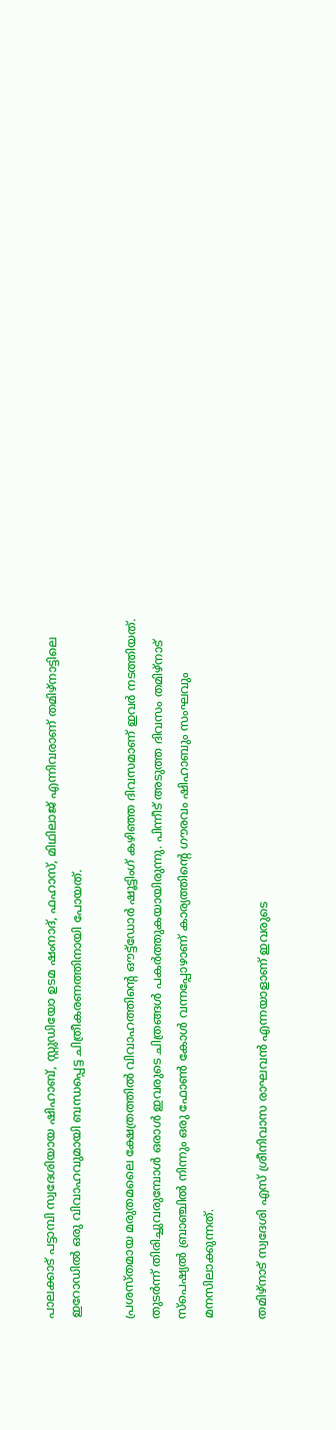പാലക്കാട് പട്ടാമ്പി സ്വദേശിയായ ഷിഹാബ്, സ്റ്റുഡിയോ ഉടമ ഷംനാദ്, ഫഹാസ്, മിഥിലാജ് എന്നിവരാണ് തമിഴ്നാട്ടിലെ ഇറോഡില്‍ ഒരു വിവാഹവുമായി ബന്ധപ്പെട്ട ചിത്രീകരണത്തിനായി പോയത്.

പ്രശസ്തമായ മരുതമലൈ ക്ഷേത്രത്തില്‍ വിവാഹത്തിന്‍റെ ഔട്ട്ഡോര്‍ ഷൂട്ടിംഗ് കഴിഞ്ഞ ദിവസമാണ് ഇവര്‍ നടത്തിയത്. തുടര്‍ന്ന് തിരിച്ചുവരുമ്പോള്‍ ഒരാള്‍ ഇവരുടെ ചിത്രങ്ങള്‍ പകര്‍ത്തുകയായിരുന്നു. പിന്നീട് അടുത്ത ദിവസം തമിഴ്നാട് സ്പെഷ്യല്‍ ബ്രാഞ്ചില്‍ നിന്നും ഒരു ഫോണ്‍ കോള്‍ വന്നപ്പോഴാണ് കാര്യത്തിന്‍റെ ഗൗരവം ഷിഹാബും സംഘവും മനസിലാക്കുന്നത്.

തമിഴ്‌നാട് സ്വദേശി എസ് ശ്രീനിവാസ രാഘവന്‍ എന്നയാളാണ് ഇവരുടെ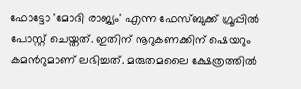ഫോട്ടോ 'മോദി രാജ്യം' എന്ന ഫേസ്ബുക്ക് ഗ്രൂപ്പില്‍ പോസ്റ്റ് ചെയ്തത്. ഇതിന് നൂറുകണക്കിന് ഷെയറും കമന്‍റുമാണ് ലഭിച്ചത്. മരുതമലൈ ക്ഷേത്രത്തില്‍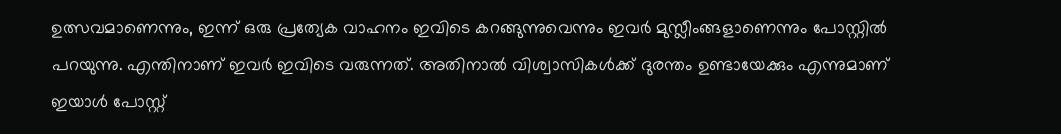ഉത്സവമാണെന്നും, ഇന്ന് ഒരു പ്രത്യേക വാഹനം ഇവിടെ കറങ്ങുന്നുവെന്നും ഇവര്‍ മുസ്ലീംങ്ങളാണെന്നും പോസ്റ്റില്‍ പറയുന്നു. എന്തിനാണ് ഇവര്‍ ഇവിടെ വരുന്നത്. അതിനാല്‍ വിശ്വാസികള്‍ക്ക് ദുരന്തം ഉണ്ടായേക്കും എന്നുമാണ് ഇയാള്‍ പോസ്റ്റ്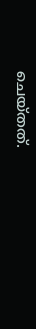ചെയ്തത്.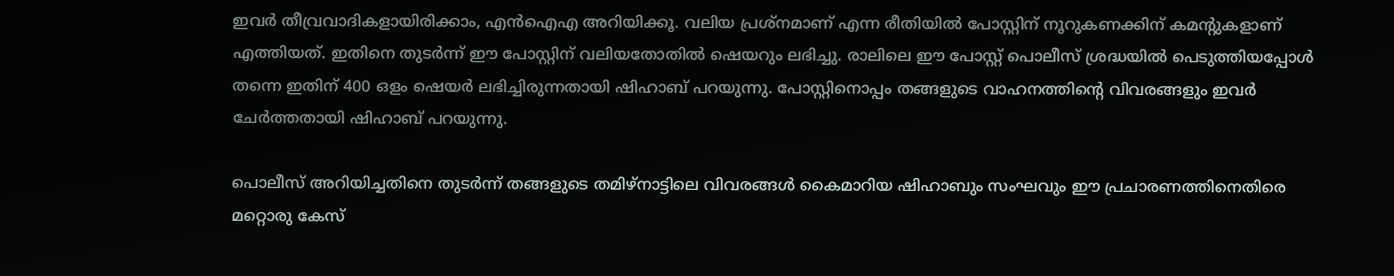ഇവര്‍ തീവ്രവാദികളായിരിക്കാം, എന്‍ഐഎ അറിയിക്കൂ. വലിയ പ്രശ്നമാണ് എന്ന രീതിയില്‍ പോസ്റ്റിന് നൂറുകണക്കിന് കമന്‍റുകളാണ് എത്തിയത്. ഇതിനെ തുടര്‍ന്ന് ഈ പോസ്റ്റിന് വലിയതോതില്‍ ഷെയറും ലഭിച്ചു. രാലിലെ ഈ പോസ്റ്റ് പൊലീസ് ശ്രദ്ധയില്‍ പെടുത്തിയപ്പോള്‍ തന്നെ ഇതിന് 400 ഒളം ഷെയര്‍ ലഭിച്ചിരുന്നതായി ഷിഹാബ് പറയുന്നു. പോസ്റ്റിനൊപ്പം തങ്ങളുടെ വാഹനത്തിന്‍റെ വിവരങ്ങളും ഇവര്‍ ചേര്‍ത്തതായി ഷിഹാബ് പറയുന്നു.

പൊലീസ് അറിയിച്ചതിനെ തുടര്‍ന്ന് തങ്ങളുടെ തമിഴ്നാട്ടിലെ വിവരങ്ങള്‍ കൈമാറിയ ഷിഹാബും സംഘവും ഈ പ്രചാരണത്തിനെതിരെ മറ്റൊരു കേസ്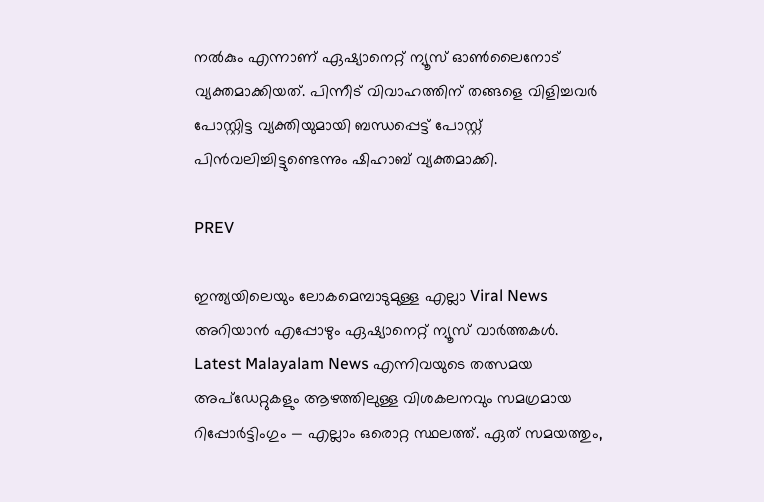നല്‍കും എന്നാണ് ഏഷ്യാനെറ്റ് ന്യൂസ് ഓണ്‍ലൈനോട് വ്യക്തമാക്കിയത്. പിന്നീട് വിവാഹത്തിന് തങ്ങളെ വിളിച്ചവര്‍ പോസ്റ്റിട്ട വ്യക്തിയുമായി ബന്ധപ്പെട്ട് പോസ്റ്റ് പിന്‍വലിച്ചിട്ടുണ്ടെന്നും ഷിഹാബ് വ്യക്തമാക്കി.

PREV

ഇന്ത്യയിലെയും ലോകമെമ്പാടുമുള്ള എല്ലാ Viral News അറിയാൻ എപ്പോഴും ഏഷ്യാനെറ്റ് ന്യൂസ് വാർത്തകൾ.  Latest Malayalam News എന്നിവയുടെ തത്സമയ അപ്‌ഡേറ്റുകളും ആഴത്തിലുള്ള വിശകലനവും സമഗ്രമായ റിപ്പോർട്ടിംഗും — എല്ലാം ഒരൊറ്റ സ്ഥലത്ത്. ഏത് സമയത്തും,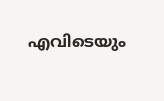എവിടെയും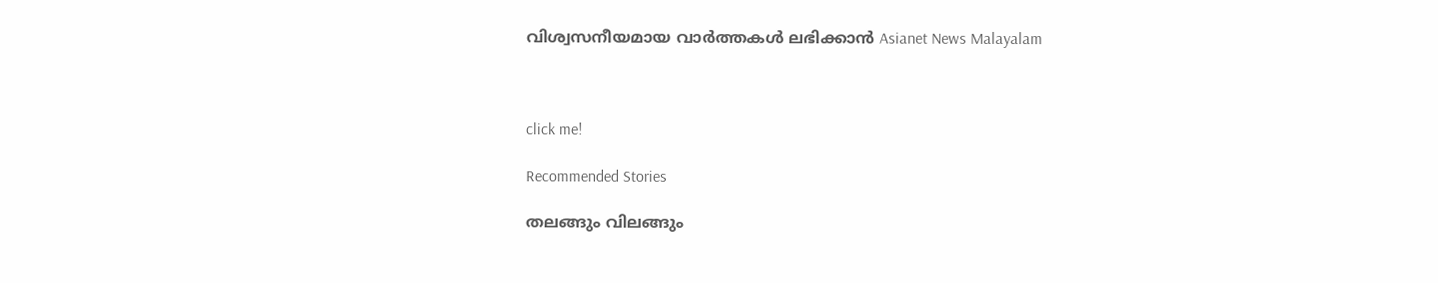വിശ്വസനീയമായ വാർത്തകൾ ലഭിക്കാൻ Asianet News Malayalam



click me!

Recommended Stories

തലങ്ങും വിലങ്ങും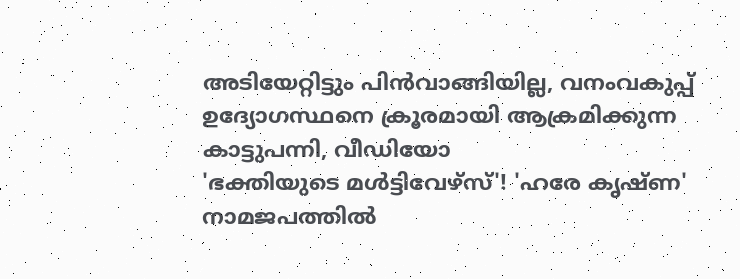അടിയേറ്റിട്ടും പിൻവാങ്ങിയില്ല, വനംവകുപ്പ് ഉദ്യോഗസ്ഥനെ ക്രൂരമായി ആക്രമിക്കുന്ന കാട്ടുപന്നി, വീഡിയോ
'ഭക്തിയുടെ മൾട്ടിവേഴ്‌സ്'! 'ഹരേ കൃഷ്ണ' നാമജപത്തിൽ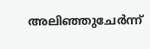അലിഞ്ഞുചേർന്ന്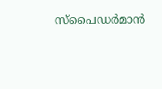സ്പൈഡർമാൻ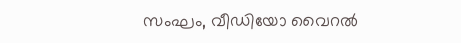സംഘം, വീഡിയോ വൈറൽ